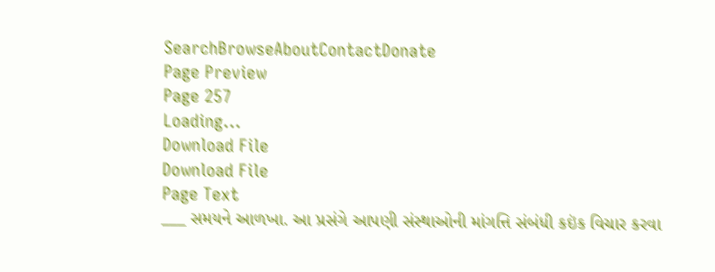SearchBrowseAboutContactDonate
Page Preview
Page 257
Loading...
Download File
Download File
Page Text
___ સમયને આળખા. આ પ્રસંગે આપણી સંસ્થાઓની માંગત્તિ સંબંધી કઇંક વિચાર કરવા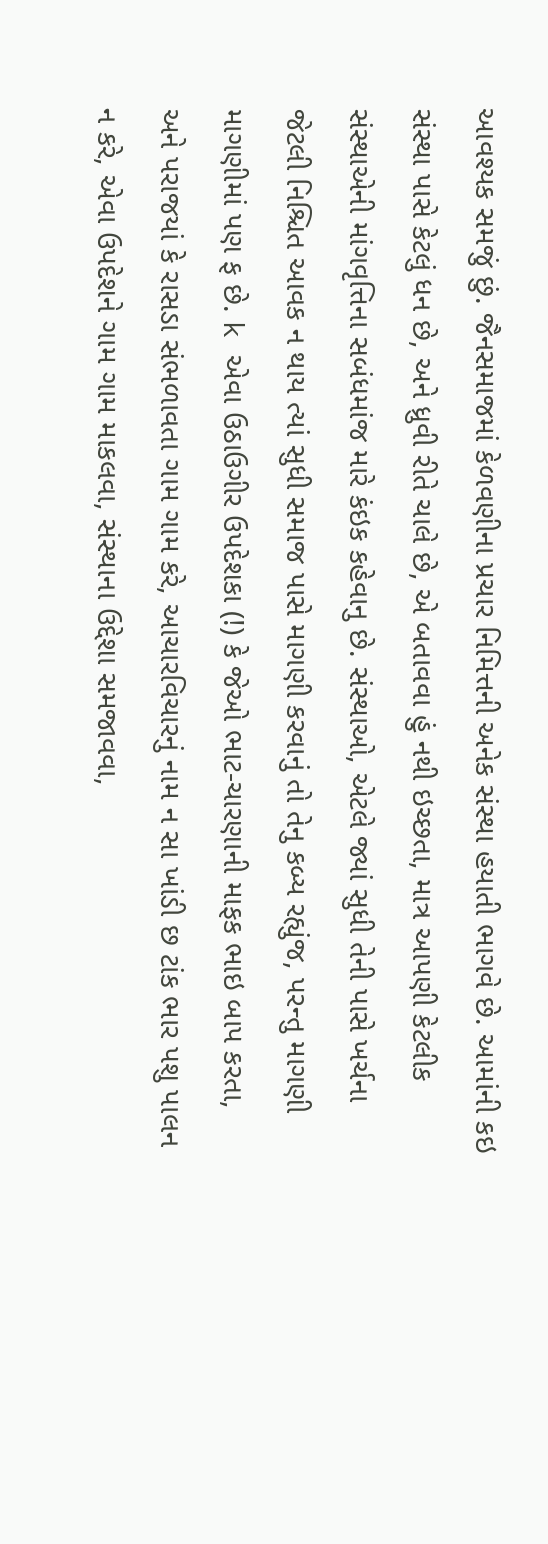આવશ્યક સમજું છું. જૈનસમાજમાં કેળવણીના પ્રચાર નિમિત્તની અનેક સંસ્થા હયાતી ભાગવે છે. આમાંની કઇ સંસ્થા પાસે કેટલું ધન છે, અને ધ્રુવી રીતે ચાલે છે, એ બતાવવા હું નથી ઇચ્છતા, માત્ર આપણી કેટલીક સંસ્થાએની માંગવૃત્તિના સબંધમાંજ મારે કંઇક કહેવાનુ છે. સંસ્થાઓ, એટલે જ્યાં સુધી તેની પાસે ખર્ચના જેટલી નિશ્ચિત આવક ન થાય ત્યાં સુધી સમાજ પાસે માગણી કરવાનું તો તેનુ કબ્ય રહ્યુંજ, પરન્તુ માગણી માગણીમાં પણ ફ છે. k એવા ઉઠાઉગીર ઉપદેશકા (!) કે જેઓ ભાટ-ચારણાની માફક ભાઇ બાપ કરતા, અને પરાજયાં કે રાસડા સંભળાવતા ગામ ગામ કરે, આચારવિચારનું નામ ન સા ખાંડી છ ટાંક ભાર પશુ પાલન ન કરે, એવા ઉપદેશને ગામ ગામ માકલવા, સંસ્થાના ઉદ્દેશા સમજાવવા,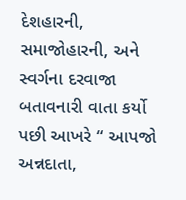દેશહારની, સમાજોહારની, અને સ્વર્ગના દરવાજા બતાવનારી વાતા કર્યો પછી આખરે “ આપજો અન્નદાતા,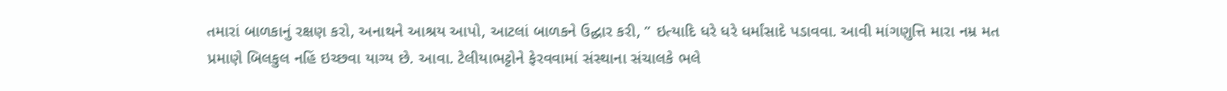તમારાં બાળકાનું રક્ષણ કરો, અનાથને આશ્રય આપો, આટલાં બાળકને ઉદ્ઘાર કરી, ” ઇત્યાદિ ધરે ધરે ધર્માંસાદે પડાવવા. આવી માંગણુત્તિ મારા નમ્ર મત પ્રમાણે બિલકુલ નહિં ઇચ્છવા યાગ્ય છે. આવા. ટેલીયાભટ્ટોને ફેરવવામાં સંસ્થાના સંચાલકે ભલે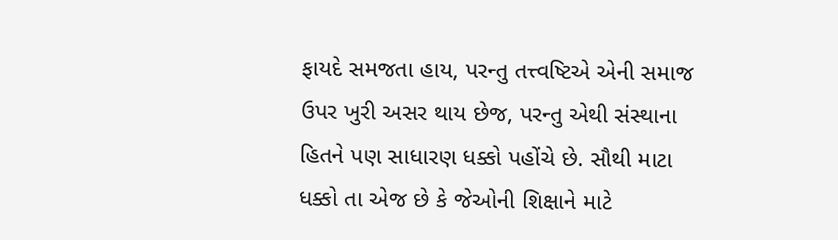ફાયદે સમજતા હાય, પરન્તુ તત્ત્વષ્ટિએ એની સમાજ ઉપર ખુરી અસર થાય છેજ, પરન્તુ એથી સંસ્થાના હિતને પણ સાધારણ ધક્કો પહોંચે છે. સૌથી માટા ધક્કો તા એજ છે કે જેઓની શિક્ષાને માટે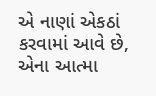એ નાણાં એકઠાં કરવામાં આવે છે, એના આત્મા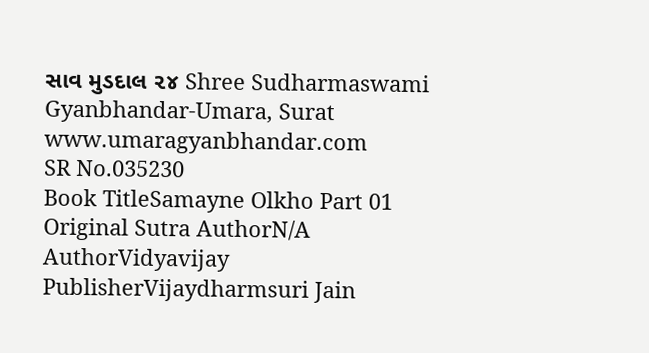સાવ મુડદાલ ૨૪ Shree Sudharmaswami Gyanbhandar-Umara, Surat www.umaragyanbhandar.com
SR No.035230
Book TitleSamayne Olkho Part 01
Original Sutra AuthorN/A
AuthorVidyavijay
PublisherVijaydharmsuri Jain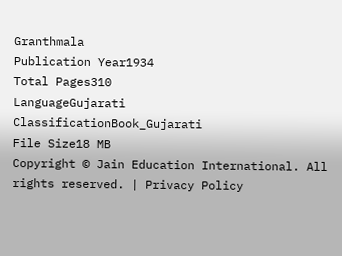Granthmala
Publication Year1934
Total Pages310
LanguageGujarati
ClassificationBook_Gujarati
File Size18 MB
Copyright © Jain Education International. All rights reserved. | Privacy Policy